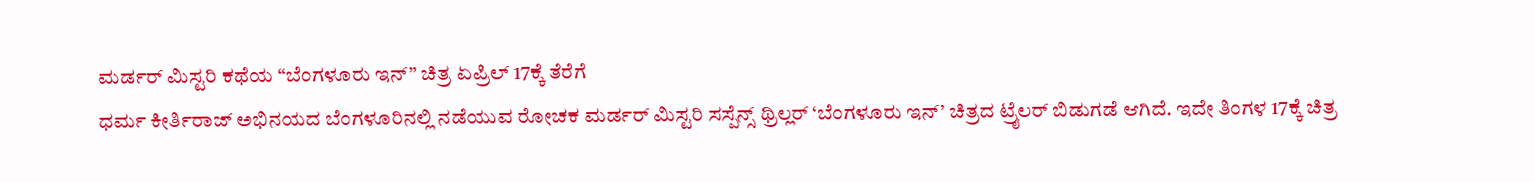ಮರ್ಡರ್ ಮಿಸ್ಟರಿ ಕಥೆಯ “ಬೆಂಗಳೂರು ಇನ್” ಚಿತ್ರ ಏಪ್ರಿಲ್ 17ಕ್ಕೆ ತೆರೆಗೆ
ಧರ್ಮ ಕೀರ್ತಿರಾಜ್ ಅಭಿನಯದ ಬೆಂಗಳೂರಿನಲ್ಲಿ ನಡೆಯುವ ರೋಚಕ ಮರ್ಡರ್ ಮಿಸ್ಟರಿ ಸಸ್ಪೆನ್ಸ್ ಥ್ರಿಲ್ಲರ್ ‘ಬೆಂಗಳೂರು ಇನ್’ ಚಿತ್ರದ ಟ್ರೈಲರ್ ಬಿಡುಗಡೆ ಆಗಿದೆ. ಇದೇ ತಿಂಗಳ 17ಕ್ಕೆ ಚಿತ್ರ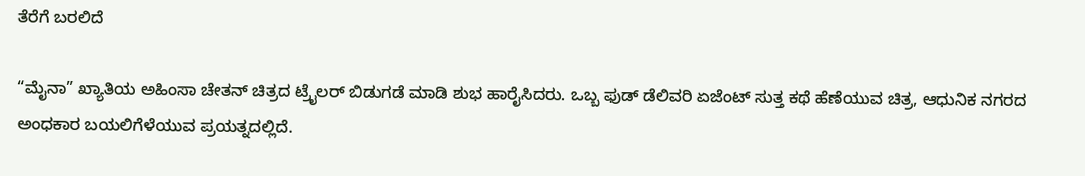ತೆರೆಗೆ ಬರಲಿದೆ

“ಮೈನಾ” ಖ್ಯಾತಿಯ ಅಹಿಂಸಾ ಚೇತನ್ ಚಿತ್ರದ ಟ್ರೈಲರ್ ಬಿಡುಗಡೆ ಮಾಡಿ ಶುಭ ಹಾರೈಸಿದರು. ಒಬ್ಬ ಫುಡ್ ಡೆಲಿವರಿ ಏಜೆಂಟ್ ಸುತ್ತ ಕಥೆ ಹೆಣೆಯುವ ಚಿತ್ರ, ಆಧುನಿಕ ನಗರದ ಅಂಧಕಾರ ಬಯಲಿಗೆಳೆಯುವ ಪ್ರಯತ್ನದಲ್ಲಿದೆ.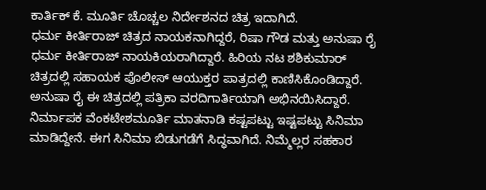ಕಾರ್ತಿಕ್ ಕೆ. ಮೂರ್ತಿ ಚೊಚ್ಚಲ ನಿರ್ದೇಶನದ ಚಿತ್ರ ಇದಾಗಿದೆ.
ಧರ್ಮ ಕೀರ್ತಿರಾಜ್ ಚಿತ್ರದ ನಾಯಕನಾಗಿದ್ದರೆ, ರಿಷಾ ಗೌಡ ಮತ್ತು ಅನುಷಾ ರೈ ಧರ್ಮ ಕೀರ್ತಿರಾಜ್ ನಾಯಕಿಯರಾಗಿದ್ದಾರೆ. ಹಿರಿಯ ನಟ ಶಶಿಕುಮಾರ್ ಚಿತ್ರದಲ್ಲಿ ಸಹಾಯಕ ಪೊಲೀಸ್ ಆಯುಕ್ತರ ಪಾತ್ರದಲ್ಲಿ ಕಾಣಿಸಿಕೊಂಡಿದ್ದಾರೆ. ಅನುಷಾ ರೈ ಈ ಚಿತ್ರದಲ್ಲಿ ಪತ್ರಿಕಾ ವರದಿಗಾರ್ತಿಯಾಗಿ ಅಭಿನಯಿಸಿದ್ದಾರೆ.
ನಿರ್ಮಾಪಕ ವೆಂಕಟೇಶಮೂರ್ತಿ ಮಾತನಾಡಿ ಕಷ್ಟಪಟ್ಟು ಇಷ್ಟಪಟ್ಟು ಸಿನಿಮಾ ಮಾಡಿದ್ದೇನೆ. ಈಗ ಸಿನಿಮಾ ಬಿಡುಗಡೆಗೆ ಸಿದ್ಧವಾಗಿದೆ. ನಿಮ್ಮೆಲ್ಲರ ಸಹಕಾರ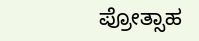ಪ್ರೋತ್ಸಾಹ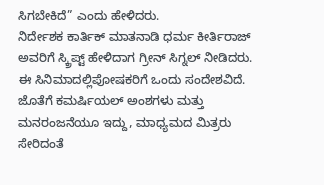ಸಿಗಬೇಕಿದೆ” ಎಂದು ಹೇಳಿದರು.
ನಿರ್ದೇಶಕ ಕಾರ್ತಿಕ್ ಮಾತನಾಡಿ ಧರ್ಮ ಕೀರ್ತಿರಾಜ್ ಅವರಿಗೆ ಸ್ಕ್ರಿಪ್ಟ್ ಹೇಳಿದಾಗ ಗ್ರೀನ್ ಸಿಗ್ನಲ್ ನೀಡಿದರು. ಈ ಸಿನಿಮಾದಲ್ಲಿಪೋಷಕರಿಗೆ ಒಂದು ಸಂದೇಶವಿದೆ. ಜೊತೆಗೆ ಕಮರ್ಷಿಯಲ್ ಅಂಶಗಳು ಮತ್ತು ಮನರಂಜನೆಯೂ ಇದ್ದು, ಮಾಧ್ಯಮದ ಮಿತ್ರರು ಸೇರಿದಂತೆ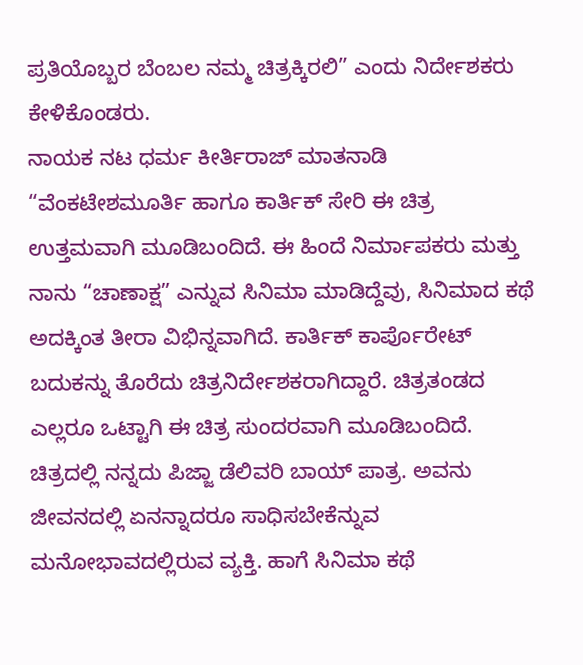ಪ್ರತಿಯೊಬ್ಬರ ಬೆಂಬಲ ನಮ್ಮ ಚಿತ್ರಕ್ಕಿರಲಿ” ಎಂದು ನಿರ್ದೇಶಕರು ಕೇಳಿಕೊಂಡರು.
ನಾಯಕ ನಟ ಧರ್ಮ ಕೀರ್ತಿರಾಜ್ ಮಾತನಾಡಿ “ವೆಂಕಟೇಶಮೂರ್ತಿ ಹಾಗೂ ಕಾರ್ತಿಕ್ ಸೇರಿ ಈ ಚಿತ್ರ ಉತ್ತಮವಾಗಿ ಮೂಡಿಬಂದಿದೆ. ಈ ಹಿಂದೆ ನಿರ್ಮಾಪಕರು ಮತ್ತು ನಾನು “ಚಾಣಾಕ್ಷ” ಎನ್ನುವ ಸಿನಿಮಾ ಮಾಡಿದ್ದೆವು, ಸಿನಿಮಾದ ಕಥೆ ಅದಕ್ಕಿಂತ ತೀರಾ ವಿಭಿನ್ನವಾಗಿದೆ. ಕಾರ್ತಿಕ್ ಕಾರ್ಪೊರೇಟ್ ಬದುಕನ್ನು ತೊರೆದು ಚಿತ್ರನಿರ್ದೇಶಕರಾಗಿದ್ದಾರೆ. ಚಿತ್ರತಂಡದ ಎಲ್ಲರೂ ಒಟ್ಟಾಗಿ ಈ ಚಿತ್ರ ಸುಂದರವಾಗಿ ಮೂಡಿಬಂದಿದೆ. ಚಿತ್ರದಲ್ಲಿ ನನ್ನದು ಪಿಜ್ಜಾ ಡೆಲಿವರಿ ಬಾಯ್ ಪಾತ್ರ. ಅವನು ಜೀವನದಲ್ಲಿ ಏನನ್ನಾದರೂ ಸಾಧಿಸಬೇಕೆನ್ನುವ ಮನೋಭಾವದಲ್ಲಿರುವ ವ್ಯಕ್ತಿ. ಹಾಗೆ ಸಿನಿಮಾ ಕಥೆ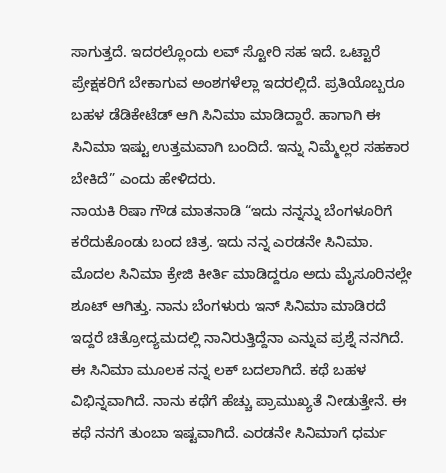ಸಾಗುತ್ತದೆ. ಇದರಲ್ಲೊಂದು ಲವ್ ಸ್ಟೋರಿ ಸಹ ಇದೆ. ಒಟ್ಟಾರೆ ಪ್ರೇಕ್ಷಕರಿಗೆ ಬೇಕಾಗುವ ಅಂಶಗಳೆಲ್ಲಾ ಇದರಲ್ಲಿದೆ. ಪ್ರತಿಯೊಬ್ಬರೂ ಬಹಳ ಡೆಡಿಕೇಟೆಡ್ ಆಗಿ ಸಿನಿಮಾ ಮಾಡಿದ್ದಾರೆ. ಹಾಗಾಗಿ ಈ ಸಿನಿಮಾ ಇಷ್ಟು ಉತ್ತಮವಾಗಿ ಬಂದಿದೆ. ಇನ್ನು ನಿಮ್ಮೆಲ್ಲರ ಸಹಕಾರ ಬೇಕಿದೆ” ಎಂದು ಹೇಳಿದರು.
ನಾಯಕಿ ರಿಷಾ ಗೌಡ ಮಾತನಾಡಿ “ಇದು ನನ್ನನ್ನು ಬೆಂಗಳೂರಿಗೆ ಕರೆದುಕೊಂಡು ಬಂದ ಚಿತ್ರ. ಇದು ನನ್ನ ಎರಡನೇ ಸಿನಿಮಾ. ಮೊದಲ ಸಿನಿಮಾ ಕ್ರೇಜಿ ಕೀರ್ತಿ ಮಾಡಿದ್ದರೂ ಅದು ಮೈಸೂರಿನಲ್ಲೇ ಶೂಟ್ ಆಗಿತ್ತು. ನಾನು ಬೆಂಗಳುರು ಇನ್ ಸಿನಿಮಾ ಮಾಡಿರದೆ ಇದ್ದರೆ ಚಿತ್ರೋದ್ಯಮದಲ್ಲಿ ನಾನಿರುತ್ತಿದ್ದೆನಾ ಎನ್ನುವ ಪ್ರಶ್ನೆ ನನಗಿದೆ. ಈ ಸಿನಿಮಾ ಮೂಲಕ ನನ್ನ ಲಕ್ ಬದಲಾಗಿದೆ. ಕಥೆ ಬಹಳ ವಿಭಿನ್ನವಾಗಿದೆ. ನಾನು ಕಥೆಗೆ ಹೆಚ್ಚು ಪ್ರಾಮುಖ್ಯತೆ ನೀಡುತ್ತೇನೆ. ಈ ಕಥೆ ನನಗೆ ತುಂಬಾ ಇಷ್ಟವಾಗಿದೆ. ಎರಡನೇ ಸಿನಿಮಾಗೆ ಧರ್ಮ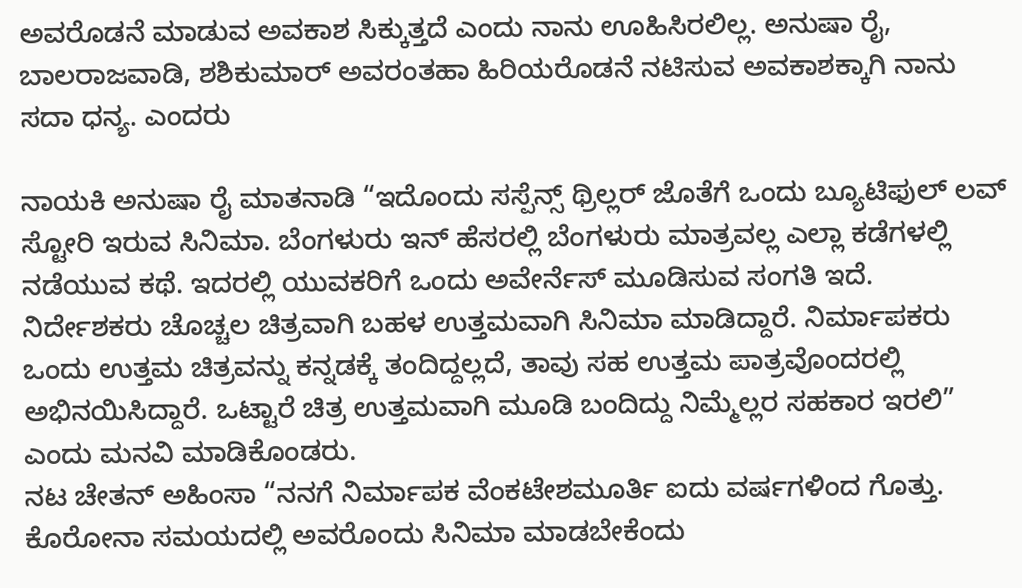ಅವರೊಡನೆ ಮಾಡುವ ಅವಕಾಶ ಸಿಕ್ಕುತ್ತದೆ ಎಂದು ನಾನು ಊಹಿಸಿರಲಿಲ್ಲ. ಅನುಷಾ ರೈ, ಬಾಲರಾಜವಾಡಿ, ಶಶಿಕುಮಾರ್ ಅವರಂತಹಾ ಹಿರಿಯರೊಡನೆ ನಟಿಸುವ ಅವಕಾಶಕ್ಕಾಗಿ ನಾನು ಸದಾ ಧನ್ಯ. ಎಂದರು

ನಾಯಕಿ ಅನುಷಾ ರೈ ಮಾತನಾಡಿ “ಇದೊಂದು ಸಸ್ಪೆನ್ಸ್ ಥ್ರಿಲ್ಲರ್ ಜೊತೆಗೆ ಒಂದು ಬ್ಯೂಟಿಫುಲ್ ಲವ್ ಸ್ಟೋರಿ ಇರುವ ಸಿನಿಮಾ. ಬೆಂಗಳುರು ಇನ್ ಹೆಸರಲ್ಲಿ ಬೆಂಗಳುರು ಮಾತ್ರವಲ್ಲ ಎಲ್ಲಾ ಕಡೆಗಳಲ್ಲಿ ನಡೆಯುವ ಕಥೆ. ಇದರಲ್ಲಿ ಯುವಕರಿಗೆ ಒಂದು ಅವೇರ್ನೆಸ್ ಮೂಡಿಸುವ ಸಂಗತಿ ಇದೆ. ನಿರ್ದೇಶಕರು ಚೊಚ್ಚಲ ಚಿತ್ರವಾಗಿ ಬಹಳ ಉತ್ತಮವಾಗಿ ಸಿನಿಮಾ ಮಾಡಿದ್ದಾರೆ. ನಿರ್ಮಾಪಕರು ಒಂದು ಉತ್ತಮ ಚಿತ್ರವನ್ನು ಕನ್ನಡಕ್ಕೆ ತಂದಿದ್ದಲ್ಲದೆ, ತಾವು ಸಹ ಉತ್ತಮ ಪಾತ್ರವೊಂದರಲ್ಲಿ ಅಭಿನಯಿಸಿದ್ದಾರೆ. ಒಟ್ಟಾರೆ ಚಿತ್ರ ಉತ್ತಮವಾಗಿ ಮೂಡಿ ಬಂದಿದ್ದು ನಿಮ್ಮೆಲ್ಲರ ಸಹಕಾರ ಇರಲಿ” ಎಂದು ಮನವಿ ಮಾಡಿಕೊಂಡರು.
ನಟ ಚೇತನ್ ಅಹಿಂಸಾ “ನನಗೆ ನಿರ್ಮಾಪಕ ವೆಂಕಟೇಶಮೂರ್ತಿ ಐದು ವರ್ಷಗಳಿಂದ ಗೊತ್ತು. ಕೊರೋನಾ ಸಮಯದಲ್ಲಿ ಅವರೊಂದು ಸಿನಿಮಾ ಮಾಡಬೇಕೆಂದು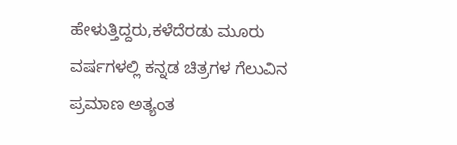ಹೇಳುತ್ತಿದ್ದರು,ಕಳೆದೆರಡು ಮೂರು ವರ್ಷಗಳಲ್ಲಿ ಕನ್ನಡ ಚಿತ್ರಗಳ ಗೆಲುವಿನ ಪ್ರಮಾಣ ಅತ್ಯಂತ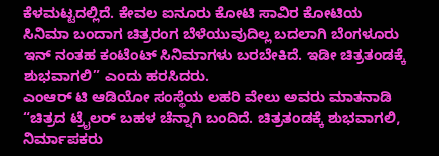ಕೆಳಮಟ್ಟದಲ್ಲಿದೆ. ಕೇವಲ ಐನೂರು ಕೋಟಿ ಸಾವಿರ ಕೋಟಿಯ ಸಿನಿಮಾ ಬಂದಾಗ ಚಿತ್ರರಂಗ ಬೆಳೆಯುವುದಿಲ್ಲ ಬದಲಾಗಿ ಬೆಂಗಳೂರು ಇನ್ ನಂತಹ ಕಂಟೆಂಟ್ ಸಿನಿಮಾಗಳು ಬರಬೇಕಿದೆ. ಇಡೀ ಚಿತ್ರತಂಡಕ್ಕೆ ಶುಭವಾಗಲಿ” ಎಂದು ಹರಸಿದರು.
ಎಂಆರ್ ಟಿ ಆಡಿಯೋ ಸಂಸ್ಥೆಯ ಲಹರಿ ವೇಲು ಅವರು ಮಾತನಾಡಿ “ಚಿತ್ರದ ಟ್ರೈಲರ್ ಬಹಳ ಚೆನ್ನಾಗಿ ಬಂದಿದೆ. ಚಿತ್ರತಂಡಕ್ಕೆ ಶುಭವಾಗಲಿ, ನಿರ್ಮಾಪಕರು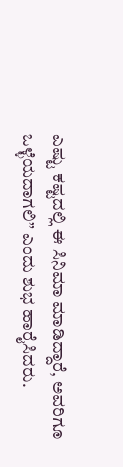ಎಷ್ಟು ಕಷ್ಟದಲ್ಲಿ ಈ ಸಿನಿಮಾ ಮಾಡಿದ್ದಾರೆ, ಅವರಿಗೂ ಒಳ್ಳೆಯದಾಗಲಿ” ಎಂದು ಶುಭ ಹಾರೈಸಿದರು.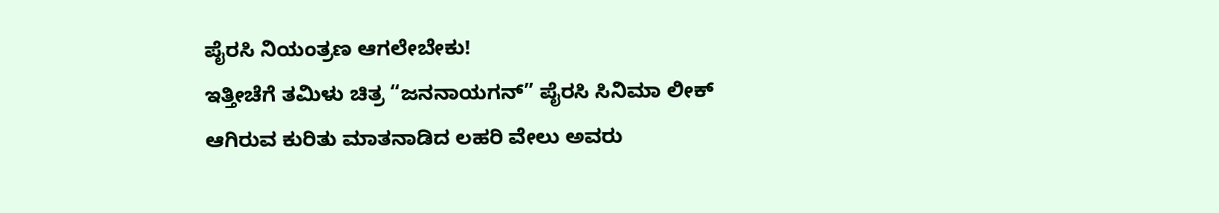ಪೈರಸಿ ನಿಯಂತ್ರಣ ಆಗಲೇಬೇಕು!
ಇತ್ತೀಚೆಗೆ ತಮಿಳು ಚಿತ್ರ “ಜನನಾಯಗನ್” ಪೈರಸಿ ಸಿನಿಮಾ ಲೀಕ್ ಆಗಿರುವ ಕುರಿತು ಮಾತನಾಡಿದ ಲಹರಿ ವೇಲು ಅವರು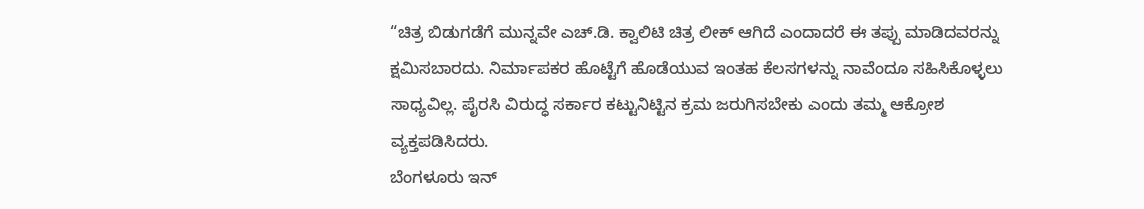“ಚಿತ್ರ ಬಿಡುಗಡೆಗೆ ಮುನ್ನವೇ ಎಚ್.ಡಿ. ಕ್ವಾಲಿಟಿ ಚಿತ್ರ ಲೀಕ್ ಆಗಿದೆ ಎಂದಾದರೆ ಈ ತಪ್ಪು ಮಾಡಿದವರನ್ನು ಕ್ಷಮಿಸಬಾರದು. ನಿರ್ಮಾಪಕರ ಹೊಟ್ಟೆಗೆ ಹೊಡೆಯುವ ಇಂತಹ ಕೆಲಸಗಳನ್ನು ನಾವೆಂದೂ ಸಹಿಸಿಕೊಳ್ಳಲು ಸಾಧ್ಯವಿಲ್ಲ. ಪೈರಸಿ ವಿರುದ್ಧ ಸರ್ಕಾರ ಕಟ್ಟುನಿಟ್ಟಿನ ಕ್ರಮ ಜರುಗಿಸಬೇಕು ಎಂದು ತಮ್ಮ ಆಕ್ರೋಶ ವ್ಯಕ್ತಪಡಿಸಿದರು.
ಬೆಂಗಳೂರು ಇನ್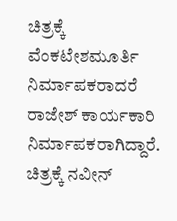ಚಿತ್ರಕ್ಕೆ ವೆಂಕಟೇಶಮೂರ್ತಿ ನಿರ್ಮಾಪಕರಾದರೆ ರಾಜೇಶ್ ಕಾರ್ಯಕಾರಿ ನಿರ್ಮಾಪಕರಾಗಿದ್ದಾರೆ. ಚಿತ್ರಕ್ಕೆ ನವೀನ್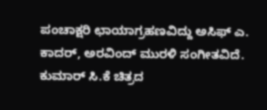ಪಂಚಾಕ್ಷರಿ ಛಾಯಾಗ್ರಹಣವಿದ್ದು ಅಸಿಫ್ ಎ. ಕಾದರ್, ಅರವಿಂದ್ ಮುರಳಿ ಸಂಗೀತವಿದೆ. ಕುಮಾರ್ ಸಿ.ಕೆ ಚಿತ್ರದ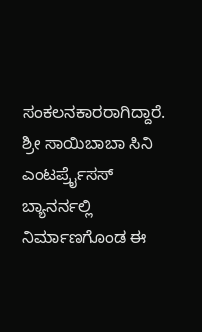ಸಂಕಲನಕಾರರಾಗಿದ್ದಾರೆ. ಶ್ರೀ ಸಾಯಿಬಾಬಾ ಸಿನಿ ಎಂಟರ್ಪ್ರೈಸಸ್ ಬ್ಯಾನರ್ನಲ್ಲಿ ನಿರ್ಮಾಣಗೊಂಡ ಈ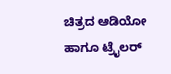ಚಿತ್ರದ ಆಡಿಯೋ ಹಾಗೂ ಟ್ರೈಲರ್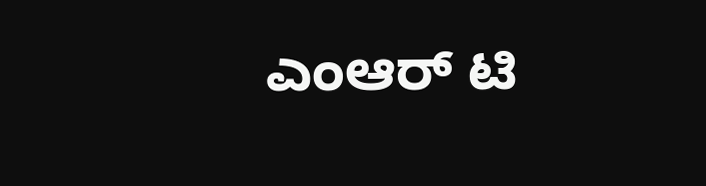ಎಂಆರ್ ಟಿ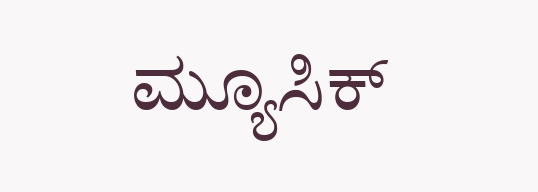ಮ್ಯೂಸಿಕ್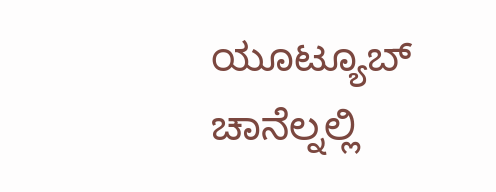ಯೂಟ್ಯೂಬ್ ಚಾನೆಲ್ನಲ್ಲಿ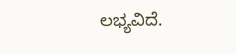ಲಭ್ಯವಿದೆ.